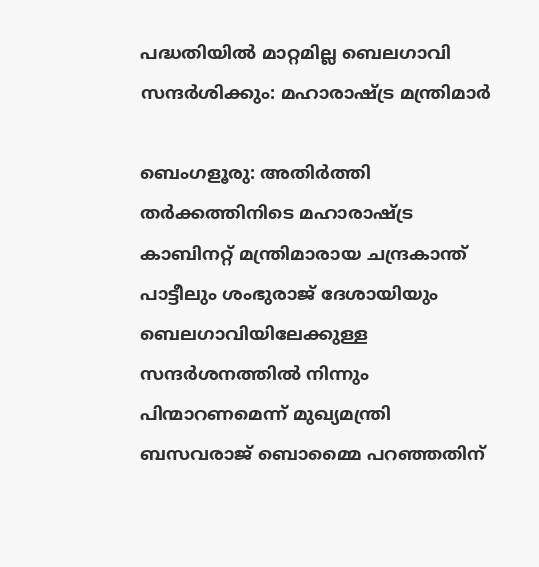പദ്ധതിയില്‍ മാറ്റമില്ല ബെലഗാവി സന്ദര്‍ശിക്കും: മഹാരാഷ്ട്ര മന്ത്രിമാര്‍

ബെംഗളൂരു: അതിര്‍ത്തി തര്‍ക്കത്തിനിടെ മഹാരാഷ്ട്ര കാബിനറ്റ് മന്ത്രിമാരായ ചന്ദ്രകാന്ത് പാട്ടീലും ശംഭുരാജ് ദേശായിയും ബെലഗാവിയിലേക്കുള്ള സന്ദര്‍ശനത്തില്‍ നിന്നും പിന്മാറണമെന്ന് മുഖ്യമന്ത്രി ബസവരാജ് ബൊമ്മൈ പറഞ്ഞതിന്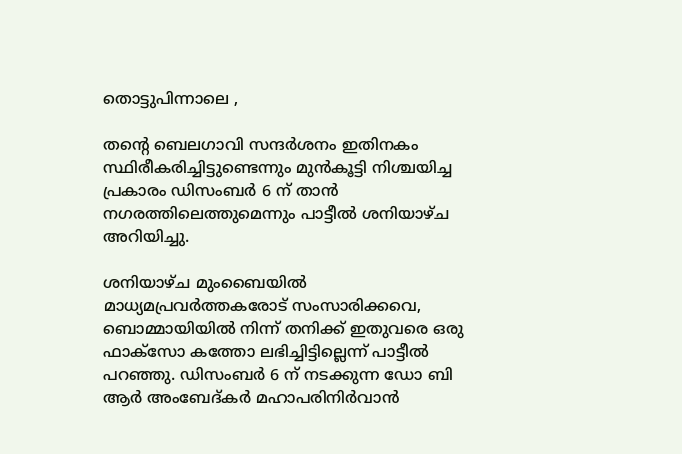തൊട്ടുപിന്നാലെ ,

തന്റെ ബെലഗാവി സന്ദര്‍ശനം ഇതിനകം സ്ഥിരീകരിച്ചിട്ടുണ്ടെന്നും മുന്‍കൂട്ടി നിശ്ചയിച്ച പ്രകാരം ഡിസംബര്‍ 6 ന് താന്‍ നഗരത്തിലെത്തുമെന്നും പാട്ടീല്‍ ശനിയാഴ്ച അറിയിച്ചു.

ശനിയാഴ്ച മുംബൈയില്‍ മാധ്യമപ്രവര്‍ത്തകരോട് സംസാരിക്കവെ, ബൊമ്മായിയില്‍ നിന്ന് തനിക്ക് ഇതുവരെ ഒരു ഫാക്‌സോ കത്തോ ലഭിച്ചിട്ടില്ലെന്ന് പാട്ടീല്‍ പറഞ്ഞു. ഡിസംബര്‍ 6 ന് നടക്കുന്ന ഡോ ബി ആര്‍ അംബേദ്കര്‍ മഹാപരിനിര്‍വാന്‍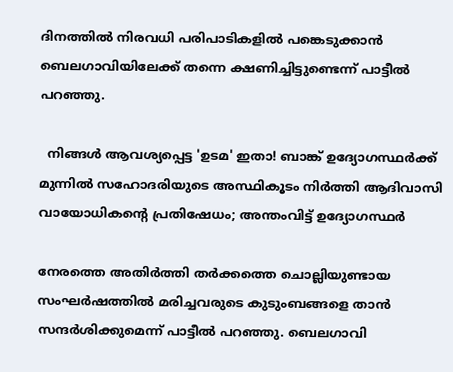ദിനത്തില്‍ നിരവധി പരിപാടികളില്‍ പങ്കെടുക്കാന്‍ ബെലഗാവിയിലേക്ക് തന്നെ ക്ഷണിച്ചിട്ടുണ്ടെന്ന് പാട്ടീല്‍ പറഞ്ഞു.

  നിങ്ങൾ ആവശ്യപ്പെട്ട 'ഉടമ' ഇതാ! ബാങ്ക് ഉദ്യോഗസ്ഥർക്ക് മുന്നിൽ സഹോദരിയുടെ അസ്ഥികൂടം നിർത്തി ആദിവാസി വായോധികന്റെ പ്രതിഷേധം; അന്തംവിട്ട് ഉദ്യോഗസ്ഥർ

നേരത്തെ അതിര്‍ത്തി തര്‍ക്കത്തെ ചൊല്ലിയുണ്ടായ സംഘര്‍ഷത്തില്‍ മരിച്ചവരുടെ കുടുംബങ്ങളെ താന്‍ സന്ദര്‍ശിക്കുമെന്ന് പാട്ടീല്‍ പറഞ്ഞു. ബെലഗാവി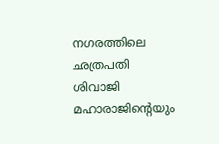നഗരത്തിലെ ഛത്രപതി ശിവാജി മഹാരാജിന്റെയും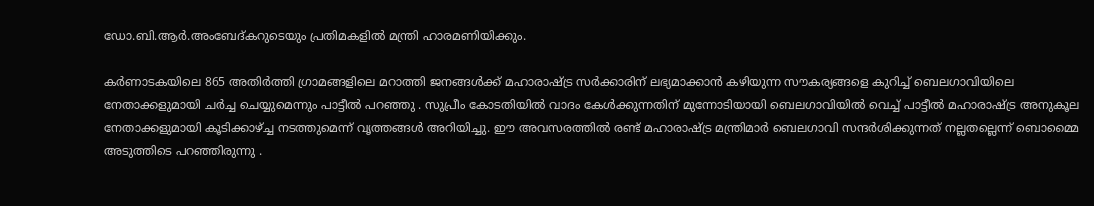ഡോ.ബി.ആര്‍.അംബേദ്കറുടെയും പ്രതിമകളില്‍ മന്ത്രി ഹാരമണിയിക്കും.

കര്‍ണാടകയിലെ 865 അതിര്‍ത്തി ഗ്രാമങ്ങളിലെ മറാത്തി ജനങ്ങള്‍ക്ക് മഹാരാഷ്ട്ര സര്‍ക്കാരിന് ലഭ്യമാക്കാന്‍ കഴിയുന്ന സൗകര്യങ്ങളെ കുറിച്ച് ബെലഗാവിയിലെ നേതാക്കളുമായി ചര്‍ച്ച ചെയ്യുമെന്നും പാട്ടീല്‍ പറഞ്ഞു . സുപ്രീം കോടതിയില്‍ വാദം കേള്‍ക്കുന്നതിന് മുന്നോടിയായി ബെലഗാവിയില്‍ വെച്ച് പാട്ടീല്‍ മഹാരാഷ്ട്ര അനുകൂല നേതാക്കളുമായി കൂടിക്കാഴ്ച്ച നടത്തുമെന്ന് വൃത്തങ്ങള്‍ അറിയിച്ചു. ഈ അവസരത്തില്‍ രണ്ട് മഹാരാഷ്ട്ര മന്ത്രിമാര്‍ ബെലഗാവി സന്ദര്‍ശിക്കുന്നത് നല്ലതല്ലെന്ന് ബൊമ്മൈ അടുത്തിടെ പറഞ്ഞിരുന്നു .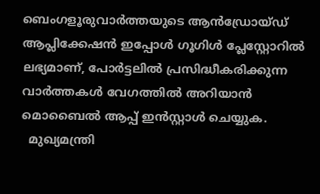ബെംഗളൂരുവാർത്തയുടെ ആൻഡ്രോയ്ഡ് ആപ്ലിക്കേഷൻ ഇപ്പോൾ ഗൂഗിൾ പ്ലേസ്റ്റോറിൽ ലഭ്യമാണ്, പോർട്ടലിൽ പ്രസിദ്ധീകരിക്കുന്ന വാർത്തകൾ വേഗത്തിൽ അറിയാൻ മൊബൈൽ ആപ്പ് ഇൻസ്റ്റാൾ ചെയ്യുക.
  മുഖ്യമന്ത്രി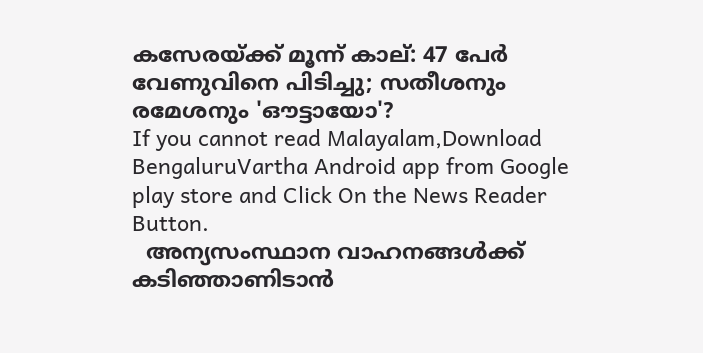കസേരയ്ക്ക് മൂന്ന് കാല്: 47 പേർ വേണുവിനെ പിടിച്ചു; സതീശനും രമേശനും 'ഔട്ടായോ'?
If you cannot read Malayalam,Download BengaluruVartha Android app from Google play store and Click On the News Reader Button.
  അന്യസംസ്ഥാന വാഹനങ്ങൾക്ക് കടിഞ്ഞാണിടാൻ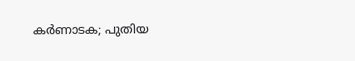കർണാടക; പുതിയ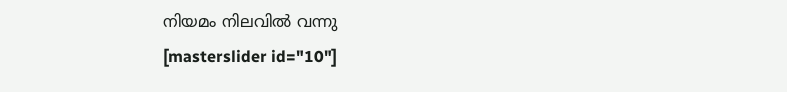നിയമം നിലവിൽ വന്നു
[masterslider id="10"]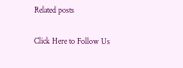Related posts

Click Here to Follow Us